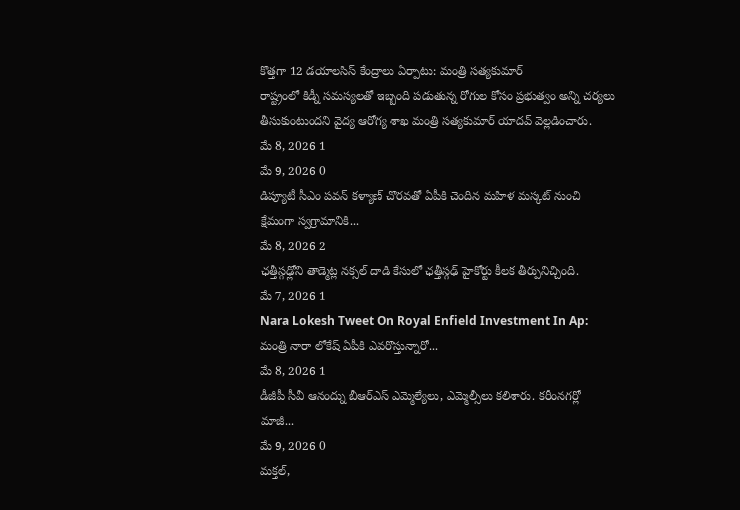కొత్తగా 12 డయాలసిస్ కేంద్రాలు ఏర్పాటు: మంత్రి సత్యకుమార్
రాష్ట్రంలో కిడ్నీ సమస్యలతో ఇబ్బంది పడుతున్న రోగుల కోసం ప్రభుత్వం అన్ని చర్యలు తీసుకుంటుందని వైద్య ఆరోగ్య శాఖ మంత్రి సత్యకుమార్ యాదవ్ వెల్లడించారు.
మే 8, 2026 1
మే 9, 2026 0
డిప్యూటీ సీఎం పవన్ కళ్యాణ్ చొరవతో ఏపీకి చెందిన మహిళ మస్కట్ నుంచి క్షేమంగా స్వగ్రామానికి...
మే 8, 2026 2
ఛత్తీస్గఢ్లోని తాడ్మెట్ల నక్సల్ దాడి కేసులో ఛత్తీస్గఢ్ హైకోర్టు కీలక తీర్పునిచ్చింది.
మే 7, 2026 1
Nara Lokesh Tweet On Royal Enfield Investment In Ap: మంత్రి నారా లోకేష్ ఏపీకి ఎవరొస్తున్నారో...
మే 8, 2026 1
డీజీపీ సీవీ ఆనంద్ను బీఆర్ఎస్ ఎమ్మెల్యేలు, ఎమ్మెల్సీలు కలిశారు. కరీంనగర్లో మాజీ...
మే 9, 2026 0
మక్తల్,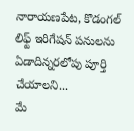నారాయణపేట, కొడంగల్ లిఫ్ట్ ఇరిగేషన్ పనులను ఏడాదిన్నరలోపు పూర్తి చేయాలని...
మే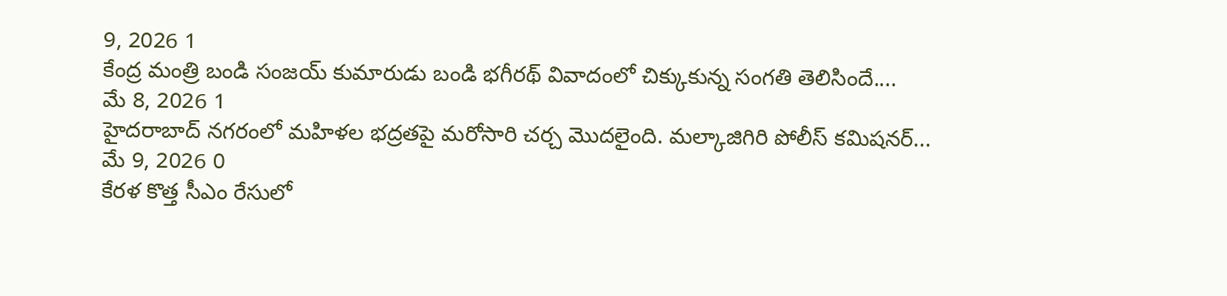9, 2026 1
కేంద్ర మంత్రి బండి సంజయ్ కుమారుడు బండి భగీరథ్ వివాదంలో చిక్కుకున్న సంగతి తెలిసిందే....
మే 8, 2026 1
హైదరాబాద్ నగరంలో మహిళల భద్రతపై మరోసారి చర్చ మొదలైంది. మల్కాజిగిరి పోలీస్ కమిషనర్...
మే 9, 2026 0
కేరళ కొత్త సీఎం రేసులో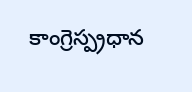కాంగ్రెస్ప్రధాన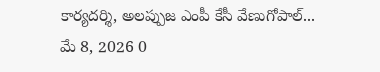కార్యదర్శి, అలప్పుజ ఎంపీ కేసీ వేణుగోపాల్...
మే 8, 2026 0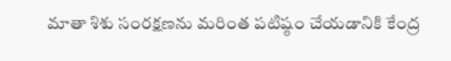మాతా శిశు సంరక్షణను మరింత పటిష్ఠం చేయడానికి కేంద్ర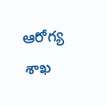ఆరోగ్య శాఖ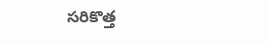సరికొత్త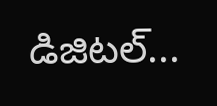డిజిటల్...